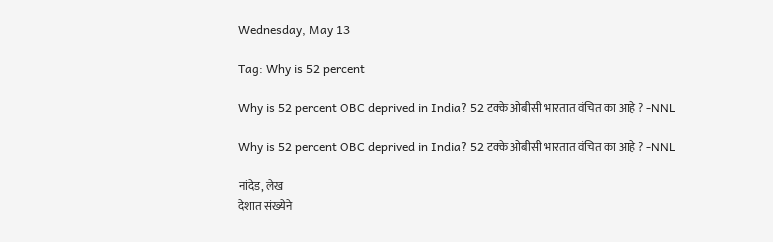Wednesday, May 13

Tag: Why is 52 percent

Why is 52 percent OBC deprived in India? 52 टक्के ओबीसी भारतात वंचित का आहे ? -NNL

Why is 52 percent OBC deprived in India? 52 टक्के ओबीसी भारतात वंचित का आहे ? -NNL

नांदेड, लेख
देशात संख्येने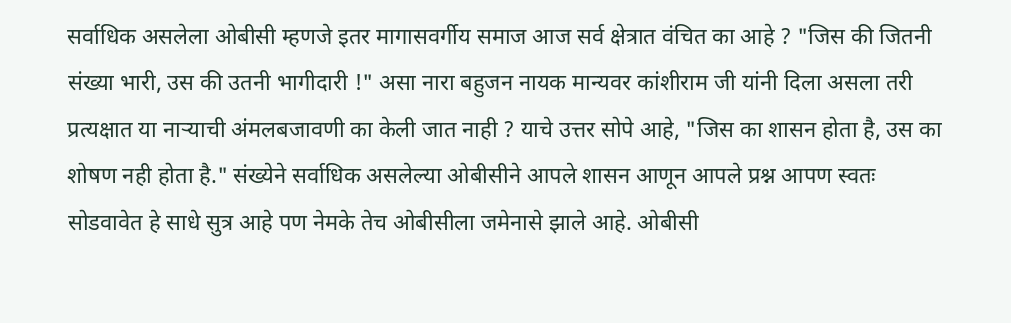सर्वाधिक असलेला ओबीसी म्हणजे इतर मागासवर्गीय समाज आज सर्व क्षेत्रात वंचित का आहे ? "जिस की जितनी संख्या भारी, उस की उतनी भागीदारी !" असा नारा बहुजन नायक मान्यवर कांशीराम जी यांनी दिला असला तरी प्रत्यक्षात या नाऱ्याची अंमलबजावणी का केली जात नाही ? याचे उत्तर सोपे आहे, "जिस का शासन होता है, उस का शोषण नही होता है." संख्येने सर्वाधिक असलेल्या ओबीसीने आपले शासन आणून आपले प्रश्न आपण स्वतः सोडवावेत हे साधे सुत्र आहे पण नेमके तेच ओबीसीला जमेनासे झाले आहे. ओबीसी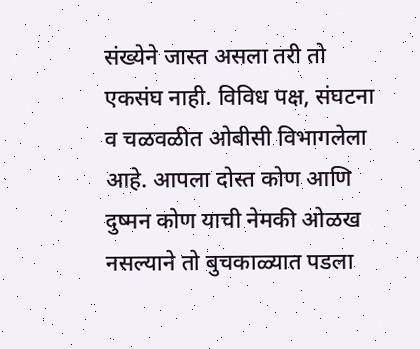संख्येने जास्त असला तरी तो एकसंघ नाही. विविध पक्ष, संघटना व चळवळीत ओबीसी विभागलेला आहे. आपला दोस्त कोण आणि दुष्मन कोण याची नेमकी ओळख नसल्याने तो बुचकाळ्यात पडला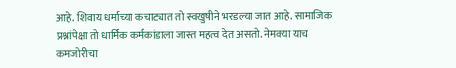आहे. शिवाय धर्माच्या कचाट्यात तो स्वखुषीने भरडल्या जात आहे. सामाजिक प्रश्नांपेक्षा तो धार्मिक कर्मकांडाला जास्त महत्व देत असतो. नेमक्या याच कमजोरीचा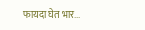फायदा घेत भार...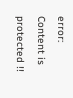error: Content is protected !!